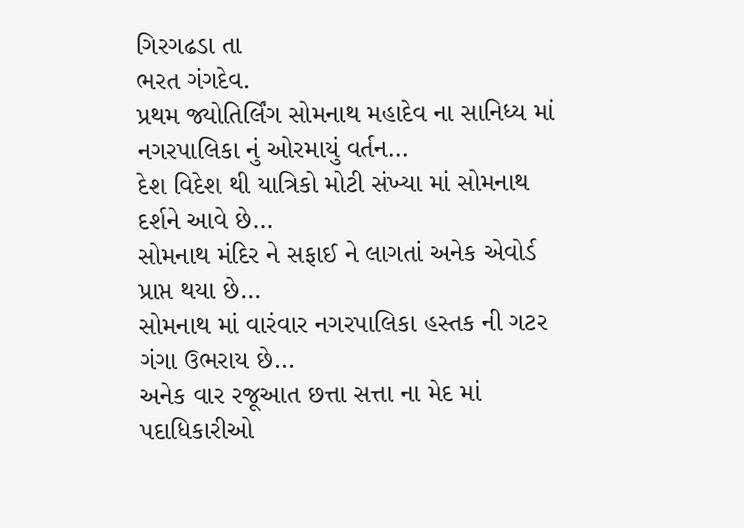ગિરગઢડા તા
ભરત ગંગદેવ.
પ્રથમ જ્યોતિર્લિંગ સોમનાથ મહાદેવ ના સાનિધ્ય માં નગરપાલિકા નું ઓરમાયું વર્તન…
દેશ વિદેશ થી યાત્રિકો મોટી સંખ્યા માં સોમનાથ દર્શને આવે છે…
સોમનાથ મંદિર ને સફાઈ ને લાગતાં અનેક એવોર્ડ પ્રાપ્ત થયા છે…
સોમનાથ માં વારંવાર નગરપાલિકા હસ્તક ની ગટર ગંગા ઉભરાય છે…
અનેક વાર રજૂઆત છત્તા સત્તા ના મેદ માં પદાધિકારીઓ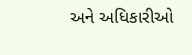અને અધિકારીઓ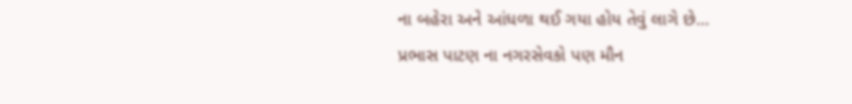ના બહેરા અને આંધળા થઈ ગયા હોય તેવું લાગે છે…
પ્રભાસ પાટણ ના નગરસેવકો પણ મૌન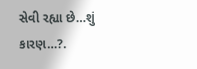સેવી રહ્યા છે…શું કારણ…?.